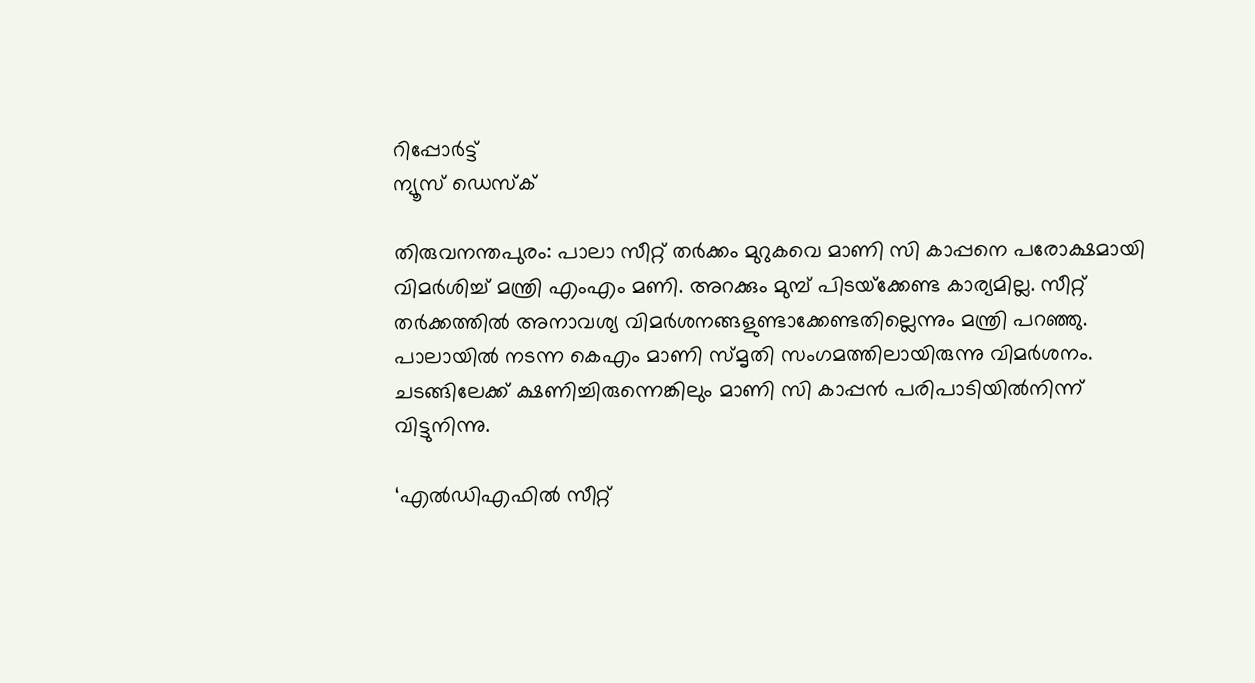റിപ്പോര്‍ട്ട്
ന്യൂസ് ഡെസ്ക്

തിരുവനന്തപുരം: പാലാ സീറ്റ് തര്‍ക്കം മുറുകവെ മാണി സി കാപ്പനെ പരോക്ഷമായി വിമര്‍ശിച്ച് മന്ത്രി എംഎം മണി. അറക്കും മുമ്പ് പിടയ്‌ക്കേണ്ട കാര്യമില്ല. സീറ്റ് തര്‍ക്കത്തില്‍ അനാവശ്യ വിമര്‍ശനങ്ങളുണ്ടാക്കേണ്ടതില്ലെന്നും മന്ത്രി പറഞ്ഞു. പാലായില്‍ നടന്ന കെഎം മാണി സ്മൃതി സംഗമത്തിലായിരുന്നു വിമര്‍ശനം. ചടങ്ങിലേക്ക് ക്ഷണിച്ചിരുന്നെങ്കിലും മാണി സി കാപ്പന്‍ പരിപാടിയില്‍നിന്ന് വിട്ടുനിന്നു.

‘എല്‍ഡിഎഫില്‍ സീറ്റ്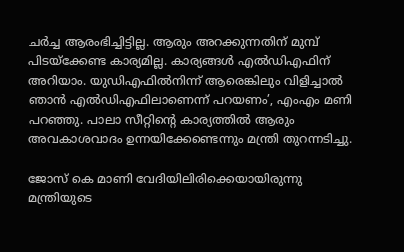ചര്‍ച്ച ആരംഭിച്ചിട്ടില്ല. ആരും അറക്കുന്നതിന് മുമ്പ് പിടയ്‌ക്കേണ്ട കാര്യമില്ല. കാര്യങ്ങള്‍ എല്‍ഡിഎഫിന് അറിയാം. യുഡിഎഫില്‍നിന്ന് ആരെങ്കിലും വിളിച്ചാല്‍ ഞാന്‍ എല്‍ഡിഎഫിലാണെന്ന് പറയണം’, എംഎം മണി പറഞ്ഞു. പാലാ സീറ്റിന്റെ കാര്യത്തില്‍ ആരും അവകാശവാദം ഉന്നയിക്കേണ്ടെന്നും മന്ത്രി തുറന്നടിച്ചു.

ജോസ് കെ മാണി വേദിയിലിരിക്കെയായിരുന്നു മന്ത്രിയുടെ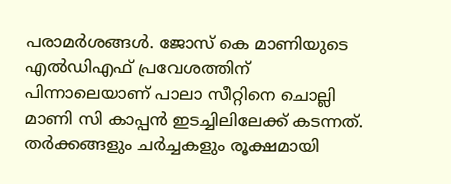പരാമര്‍ശങ്ങള്‍. ജോസ് കെ മാണിയുടെ എല്‍ഡിഎഫ് പ്രവേശത്തിന് പിന്നാലെയാണ് പാലാ സീറ്റിനെ ചൊല്ലി മാണി സി കാപ്പന്‍ ഇടച്ചിലിലേക്ക് കടന്നത്. തര്‍ക്കങ്ങളും ചര്‍ച്ചകളും രൂക്ഷമായി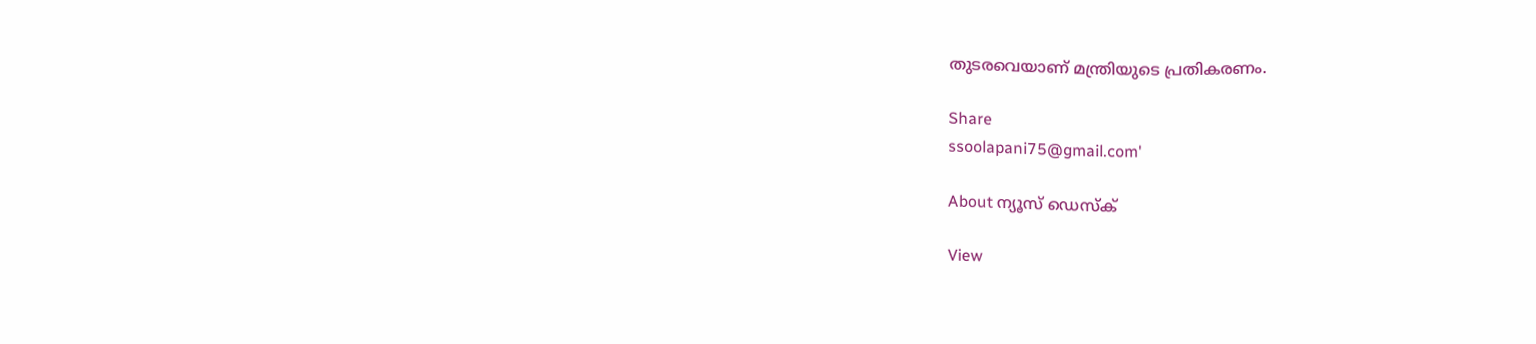തുടരവെയാണ് മന്ത്രിയുടെ പ്രതികരണം.

Share
ssoolapani75@gmail.com'

About ന്യൂസ് ഡെസ്ക്

View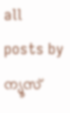all posts by ന്യൂസ്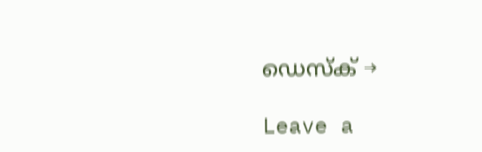ഡെസ്ക് →

Leave a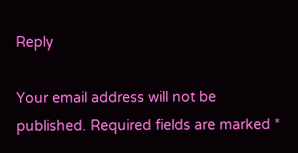Reply

Your email address will not be published. Required fields are marked *